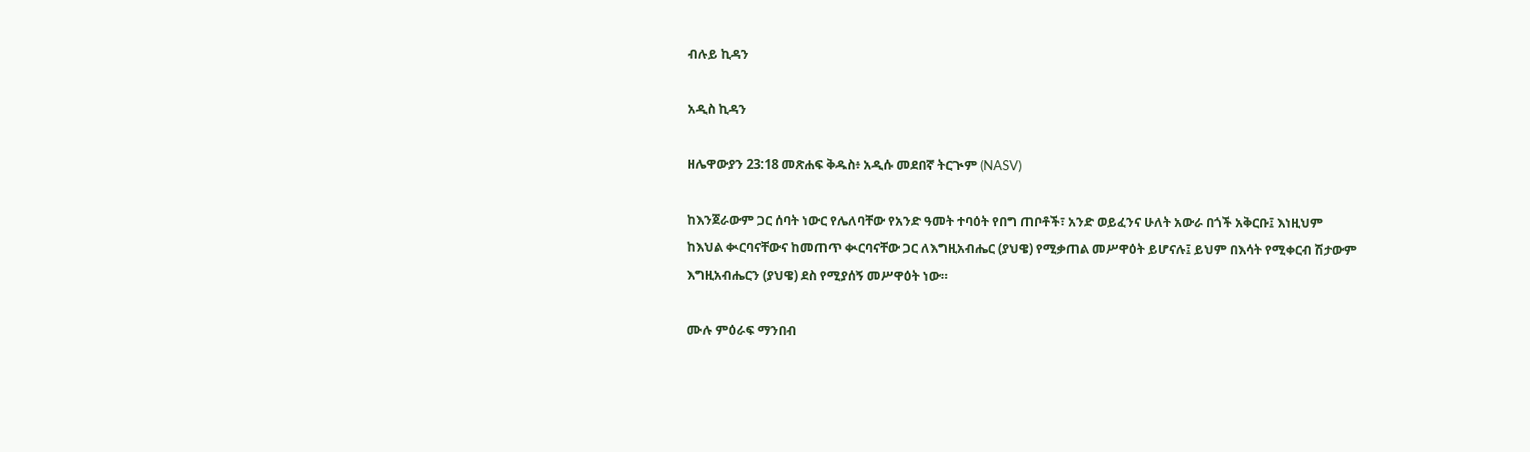ብሉይ ኪዳን

አዲስ ኪዳን

ዘሌዋውያን 23:18 መጽሐፍ ቅዱስ፥ አዲሱ መደበኛ ትርጒም (NASV)

ከእንጀራውም ጋር ሰባት ነውር የሌለባቸው የአንድ ዓመት ተባዕት የበግ ጠቦቶች፣ አንድ ወይፈንና ሁለት አውራ በጎች አቅርቡ፤ እነዚህም ከእህል ቊርባናቸውና ከመጠጥ ቊርባናቸው ጋር ለእግዚአብሔር (ያህዌ) የሚቃጠል መሥዋዕት ይሆናሉ፤ ይህም በእሳት የሚቀርብ ሽታውም እግዚአብሔርን (ያህዌ) ደስ የሚያሰኝ መሥዋዕት ነው።

ሙሉ ምዕራፍ ማንበብ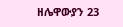ዘሌዋውያን 23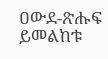ዐውደ-ጽሑፍ ይመልከቱ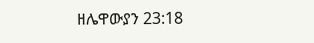ዘሌዋውያን 23:18